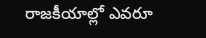రాజకీయాల్లో ఎవరూ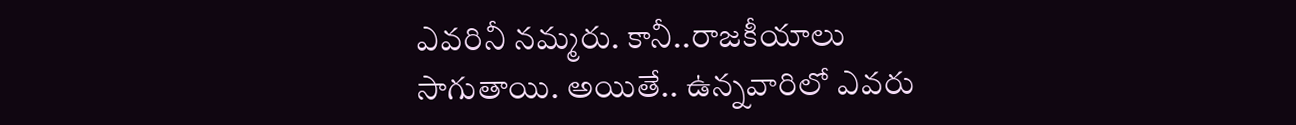ఎవరినీ నమ్మరు. కానీ..రాజకీయాలు సాగుతాయి. అయితే.. ఉన్నవారిలో ఎవరు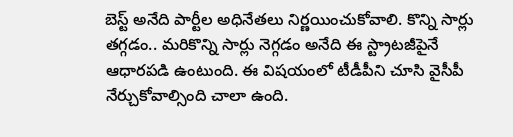బెస్ట్ అనేది పార్టీల అధినేతలు నిర్ణయించుకోవాలి. కొన్ని సార్లు తగ్గడం.. మరికొన్ని సార్లు నెగ్గడం అనేది ఈ స్ట్రాటజీపైనే ఆధారపడి ఉంటుంది. ఈ విషయంలో టీడీపీని చూసి వైసీపీ నేర్చుకోవాల్సింది చాలా ఉంది.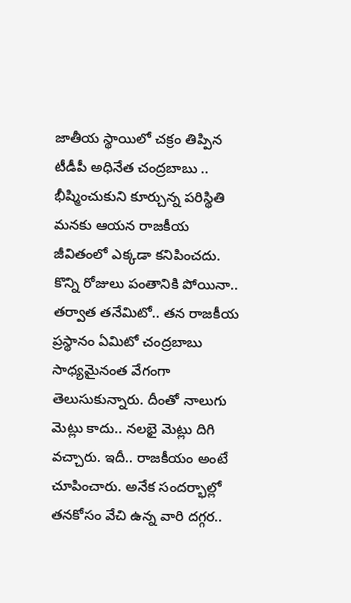జాతీయ స్థాయిలో చక్రం తిప్పిన టీడీపీ అధినేత చంద్రబాబు .. భీష్మించుకుని కూర్చున్న పరిస్థితి మనకు ఆయన రాజకీయ జీవితంలో ఎక్కడా కనిపించదు.
కొన్ని రోజులు పంతానికి పోయినా.. తర్వాత తనేమిటో.. తన రాజకీయ ప్రస్థానం ఏమిటో చంద్రబాబు సాధ్యమైనంత వేగంగా తెలుసుకున్నారు. దీంతో నాలుగు మెట్లు కాదు.. నలభై మెట్లు దిగి వచ్చారు. ఇదీ.. రాజకీయం అంటే చూపించారు. అనేక సందర్భాల్లో తనకోసం వేచి ఉన్న వారి దగ్గర..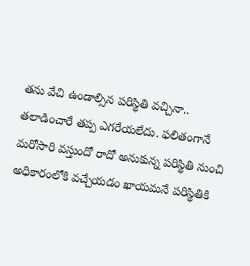తను వేచి ఉండాల్సిన పరిస్థితి వచ్చినా.. తలాడించారే తప్ప ఎగరేయలేదు. ఫలితంగానే మరోసారి వస్తుందో రాదో అనుకున్న పరిస్థితి నుంచి అధికారంలోకి వచ్చేయడం ఖాయమనే పరిస్థితికి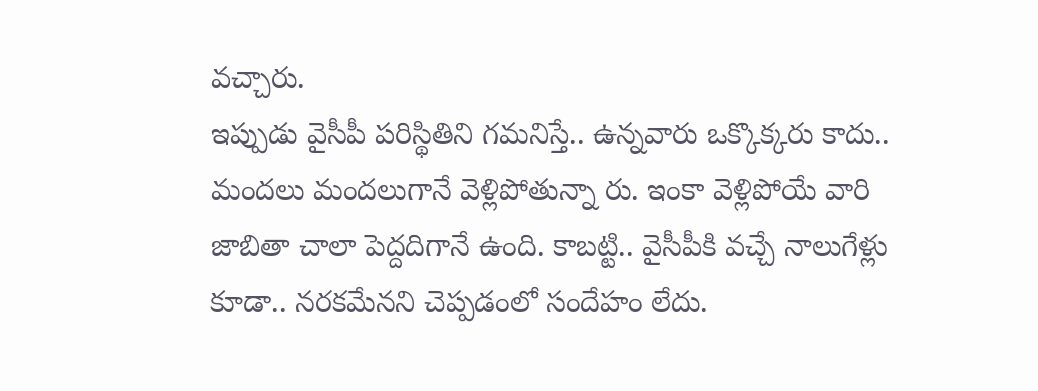వచ్చారు.
ఇప్పుడు వైసీపీ పరిస్థితిని గమనిస్తే.. ఉన్నవారు ఒక్కొక్కరు కాదు.. మందలు మందలుగానే వెళ్లిపోతున్నా రు. ఇంకా వెళ్లిపోయే వారి జాబితా చాలా పెద్దదిగానే ఉంది. కాబట్టి.. వైసీపీకి వచ్చే నాలుగేళ్లు కూడా.. నరకమేనని చెప్పడంలో సందేహం లేదు.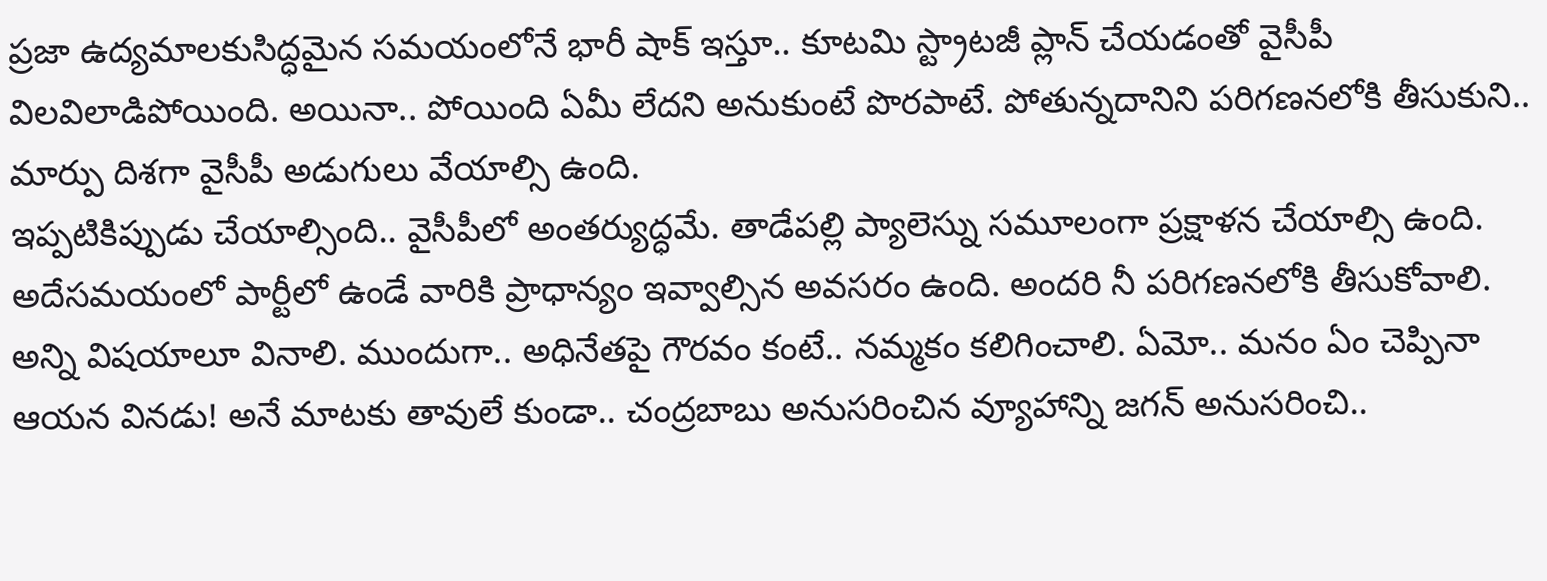ప్రజా ఉద్యమాలకుసిద్ధమైన సమయంలోనే భారీ షాక్ ఇస్తూ.. కూటమి స్ట్రాటజీ ప్లాన్ చేయడంతో వైసీపీ విలవిలాడిపోయింది. అయినా.. పోయింది ఏమీ లేదని అనుకుంటే పొరపాటే. పోతున్నదానిని పరిగణనలోకి తీసుకుని.. మార్పు దిశగా వైసీపీ అడుగులు వేయాల్సి ఉంది.
ఇప్పటికిప్పుడు చేయాల్సింది.. వైసీపీలో అంతర్యుద్ధమే. తాడేపల్లి ప్యాలెస్ను సమూలంగా ప్రక్షాళన చేయాల్సి ఉంది. అదేసమయంలో పార్టీలో ఉండే వారికి ప్రాధాన్యం ఇవ్వాల్సిన అవసరం ఉంది. అందరి నీ పరిగణనలోకి తీసుకోవాలి. అన్ని విషయాలూ వినాలి. ముందుగా.. అధినేతపై గౌరవం కంటే.. నమ్మకం కలిగించాలి. ఏమో.. మనం ఏం చెప్పినా ఆయన వినడు! అనే మాటకు తావులే కుండా.. చంద్రబాబు అనుసరించిన వ్యూహాన్ని జగన్ అనుసరించి..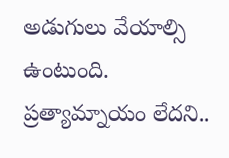అడుగులు వేయాల్సి ఉంటుంది. ప్రత్యామ్నాయం లేదని..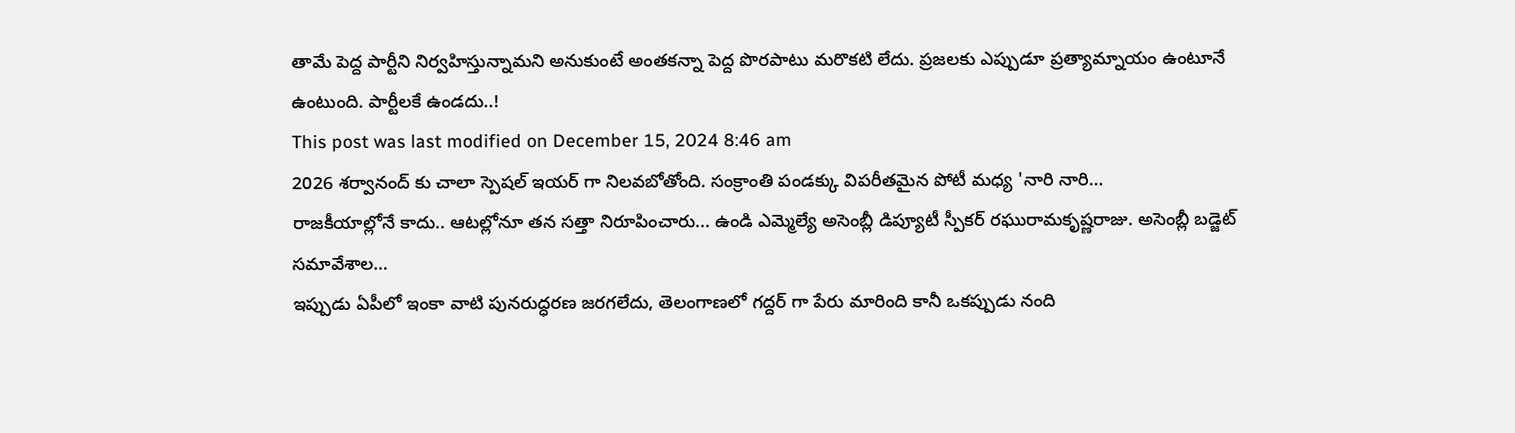తామే పెద్ద పార్టీని నిర్వహిస్తున్నామని అనుకుంటే అంతకన్నా పెద్ద పొరపాటు మరొకటి లేదు. ప్రజలకు ఎప్పుడూ ప్రత్యామ్నాయం ఉంటూనే ఉంటుంది. పార్టీలకే ఉండదు..!
This post was last modified on December 15, 2024 8:46 am
2026 శర్వానంద్ కు చాలా స్పెషల్ ఇయర్ గా నిలవబోతోంది. సంక్రాంతి పండక్కు విపరీతమైన పోటీ మధ్య 'నారి నారి…
రాజకీయాల్లోనే కాదు.. ఆటల్లోనూ తన సత్తా నిరూపించారు... ఉండి ఎమ్మెల్యే అసెంబ్లీ డిప్యూటీ స్పీకర్ రఘురామకృష్ణరాజు. అసెంబ్లీ బడ్జెట్ సమావేశాల…
ఇప్పుడు ఏపీలో ఇంకా వాటి పునరుద్ధరణ జరగలేదు, తెలంగాణలో గద్దర్ గా పేరు మారింది కానీ ఒకప్పుడు నంది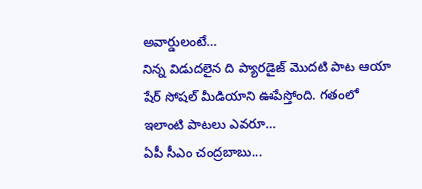అవార్డులంటే…
నిన్న విడుదలైన ది ప్యారడైజ్ మొదటి పాట ఆయా షేర్ సోషల్ మీడియాని ఊపేస్తోంది. గతంలో ఇలాంటి పాటలు ఎవరూ…
ఏపీ సీఎం చంద్రబాబు...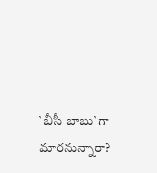`బీసీ బాబు`గా మారనున్నారా?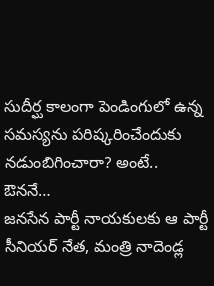సుదీర్ఘ కాలంగా పెండింగులో ఉన్న సమస్యను పరిష్కరించేందుకు నడుంబిగించారా? అంటే.. ఔననే…
జనసేన పార్టీ నాయకులకు ఆ పార్టీ సీనియర్ నేత, మంత్రి నాదెండ్ల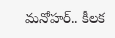మనోహర్.. కీలక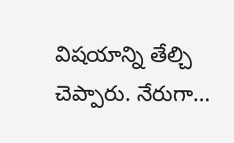విషయాన్ని తేల్చి చెప్పారు. నేరుగా…